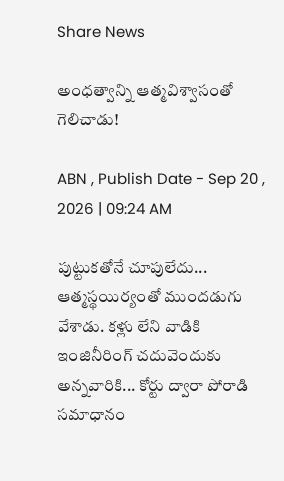Share News

అంధత్వాన్ని ఆత్మవిశ్వాసంతో గెలిచాడు!

ABN , Publish Date - Sep 20 , 2026 | 09:24 AM

పుట్టుకతోనే చూపులేదు... ఆత్మస్థయిర్యంతో ముందడుగు వేశాడు. కళ్లు లేని వాడికి ఇంజినీరింగ్‌ చదువెందుకు అన్నవారికి... కోర్టు ద్వారా పోరాడి సమాధానం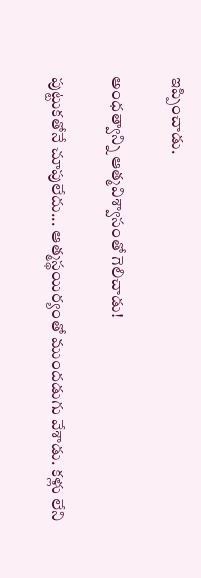ఇప్పించాడు.

అంధత్వాన్ని ఆత్మవిశ్వాసంతో గెలిచాడు!

పుట్టుకతోనే చూపులేదు... ఆత్మస్థయిర్యంతో ముందడుగు వేశాడు. కళ్లు లేని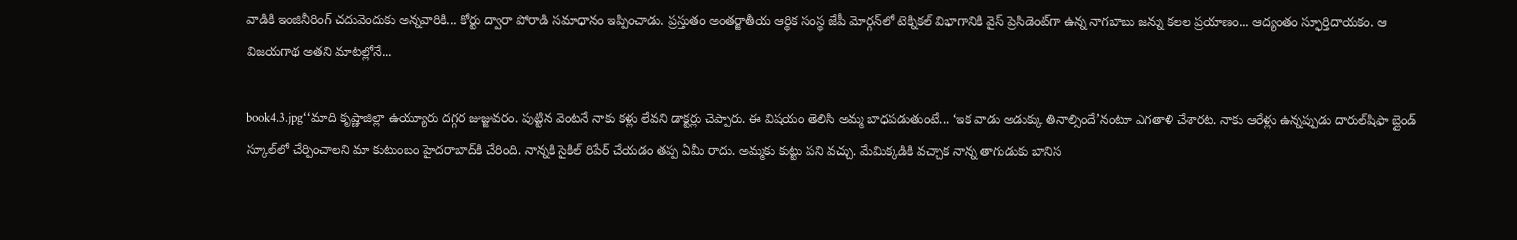వాడికి ఇంజినీరింగ్‌ చదువెందుకు అన్నవారికి... కోర్టు ద్వారా పోరాడి సమాధానం ఇప్పించాడు. ప్రస్తుతం అంతర్జాతీయ ఆర్థిక సంస్థ జేపీ మోర్గన్‌లో టెక్నికల్‌ విభాగానికి వైస్‌ ప్రెసిడెంట్‌గా ఉన్న నాగబాబు జన్ను కలల ప్రయాణం... ఆద్యంతం స్ఫూర్తిదాయకం. ఆ విజయగాథ అతని మాటల్లోనే...

book4.3.jpg‘‘మాది కృష్ణాజిల్లా ఉయ్యూరు దగ్గర జుజ్జువరం. పుట్టిన వెంటనే నాకు కళ్లు లేవని డాక్టర్లు చెప్పారు. ఈ విషయం తెలిసి అమ్మ బాధపడుతుంటే... ‘ఇక వాడు అడుక్కు తినాల్సిందే’నంటూ ఎగతాళి చేశారట. నాకు ఆరేళ్లు ఉన్నప్పుడు దారుల్‌షిఫా బ్లైండ్‌ స్కూల్‌లో చేర్పించాలని మా కుటుంబం హైదరాబాద్‌కి చేరింది. నాన్నకి సైకిల్‌ రిపేర్‌ చేయడం తప్ప ఏమీ రాదు. అమ్మకు కుట్టు పని వచ్చు. మేమిక్కడికి వచ్చాక నాన్న తాగుడుకు బానిస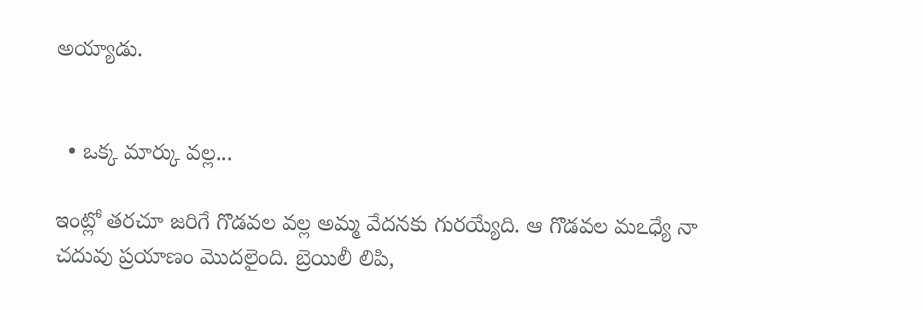అయ్యాడు.


  • ఒక్క మార్కు వల్ల...

ఇంట్లో తరచూ జరిగే గొడవల వల్ల అమ్మ వేదనకు గురయ్యేది. ఆ గొడవల మఽధ్యే నా చదువు ప్రయాణం మొదలైంది. బ్రెయిలీ లిపి,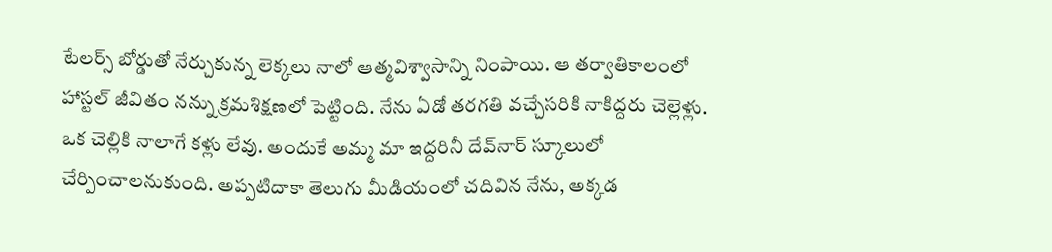టేలర్స్‌ బోర్డుతో నేర్చుకున్న లెక్కలు నాలో ఆత్మవిశ్వాసాన్ని నింపాయి. ఆ తర్వాతికాలంలో హాస్టల్‌ జీవితం నన్ను క్రమశిక్షణలో పెట్టింది. నేను ఏడో తరగతి వచ్చేసరికి నాకిద్దరు చెల్లెళ్లు. ఒక చెల్లికి నాలాగే కళ్లు లేవు. అందుకే అమ్మ మా ఇద్దరినీ దేవ్‌నార్‌ స్కూలులో చేర్పించాలనుకుంది. అప్పటిదాకా తెలుగు మీడియంలో చదివిన నేను, అక్కడ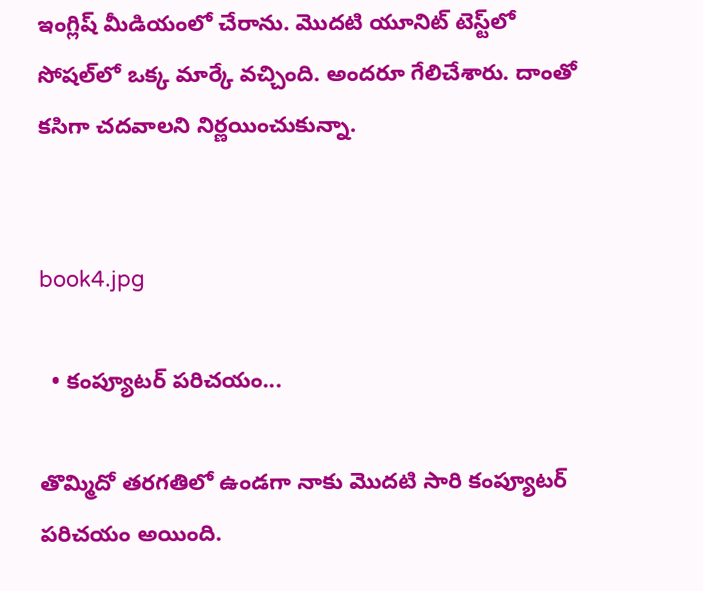ఇంగ్లిష్‌ మీడియంలో చేరాను. మొదటి యూనిట్‌ టెస్ట్‌లో సోషల్‌లో ఒక్క మార్కే వచ్చింది. అందరూ గేలిచేశారు. దాంతో కసిగా చదవాలని నిర్ణయించుకున్నా.


book4.jpg

  • కంప్యూటర్‌ పరిచయం...

తొమ్మిదో తరగతిలో ఉండగా నాకు మొదటి సారి కంప్యూటర్‌ పరిచయం అయింది.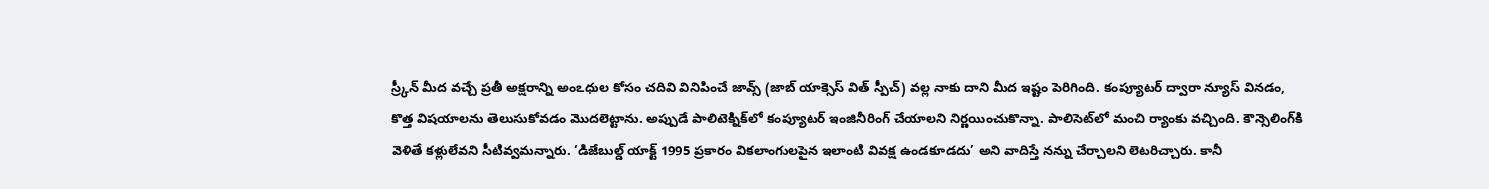స్ర్కీన్‌ మీద వచ్చే ప్రతీ అక్షరాన్ని అంఽధుల కోసం చదివి వినిపించే జావ్స్‌ (జాబ్‌ యాక్సెస్‌ విత్‌ స్పీచ్‌) వల్ల నాకు దాని మీద ఇష్టం పెరిగింది. కంప్యూటర్‌ ద్వారా న్యూస్‌ వినడం, కొత్త విషయాలను తెలుసుకోవడం మొదలెట్టాను. అప్పుడే పాలిటెక్నిక్‌లో కంప్యూటర్‌ ఇంజినీరింగ్‌ చేయాలని నిర్ణయించుకొన్నా. పాలిసెట్‌లో మంచి ర్యాంకు వచ్చింది. కౌన్సెలింగ్‌కి వెళితే కళ్లులేవని సీటివ్వమన్నారు. ‘డిజేబుల్డ్‌ యాక్ట్‌ 1995 ప్రకారం వికలాంగులపైన ఇలాంటి వివక్ష ఉండకూడదు’ అని వాదిస్తే నన్ను చేర్చాలని లెటరిచ్చారు. కానీ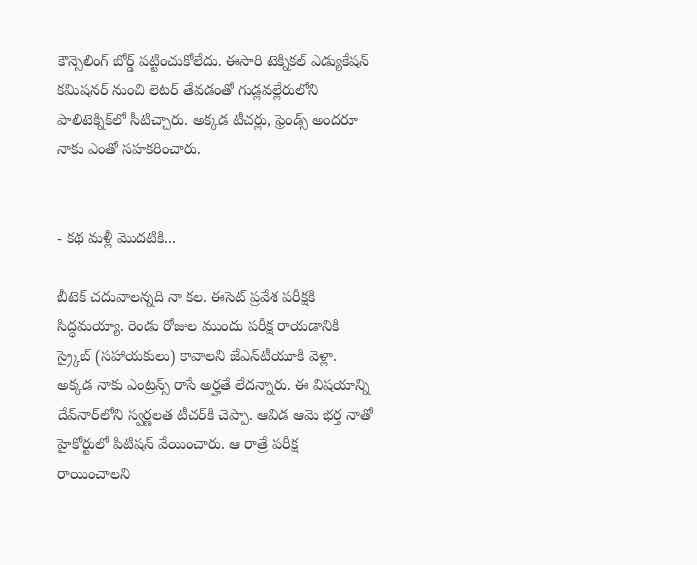కౌన్సెలింగ్‌ బోర్డ్‌ పట్టించుకోలేదు. ఈసారి టెక్నికల్‌ ఎడ్యుకేషన్‌ కమిషనర్‌ నుంచి లెటర్‌ తేవడంతో గుడ్లవల్లేరులోని పాలిటెక్నిక్‌లో సీటిచ్చారు. అక్కడ టీచర్లు, ఫ్రెండ్స్‌ అందరూ నాకు ఎంతో సహకరించారు.


- కథ మళ్లీ మొదటికి...

బీటెక్‌ చదువాలన్నది నా కల. ఈసెట్‌ ప్రవేశ పరీక్షకి సిద్ధమయ్యా. రెండు రోజుల ముందు పరీక్ష రాయడానికి స్ర్కైబ్‌ (సహాయకులు) కావాలని జేఎన్‌టీయూకి వెళ్లా. అక్కడ నాకు ఎంట్రన్స్‌ రాసే అర్హతే లేదన్నారు. ఈ విషయాన్ని దేవ్‌నార్‌లోని స్వర్ణలత టీచర్‌కి చెప్పా. ఆవిడ ఆమె భర్త నాతో హైకోర్టులో పిటిషన్‌ వేయించారు. ఆ రాత్రే పరీక్ష రాయించాలని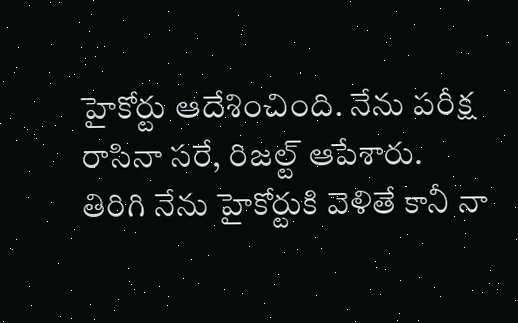హైకోర్టు ఆదేశించింది. నేను పరీక్ష రాసినా సరే, రిజల్ట్‌ ఆపేశారు. తిరిగి నేను హైకోర్టుకి వెళితే కానీ నా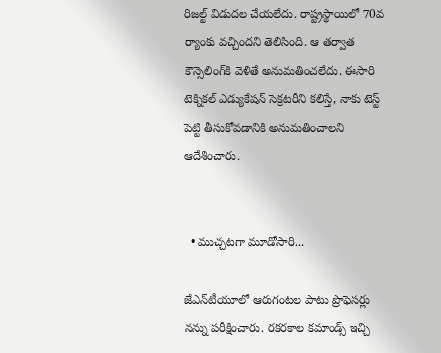రిజల్ట్‌ విడుదల చేయలేదు. రాష్ట్రస్థాయిలో 70వ ర్యాంకు వచ్చిందని తెలిసింది. ఆ తర్వాత కౌన్సెలింగ్‌కి వెళితే అనుమతించలేదు. ఈసారి టెక్నికల్‌ ఎడ్యుకేషన్‌ సెక్రటరీని కలిస్తే, నాకు టెస్ట్‌ పెట్టి తీసుకోవడానికి అనుమతించాలని ఆదేశించారు.


  • ముచ్చటగా మూడోసారి...

జేఎన్‌టీయూలో ఆరుగంటల పాటు ప్రొఫెసర్లు నన్ను పరీక్షించారు. రకరకాల కమాండ్స్‌ ఇచ్చి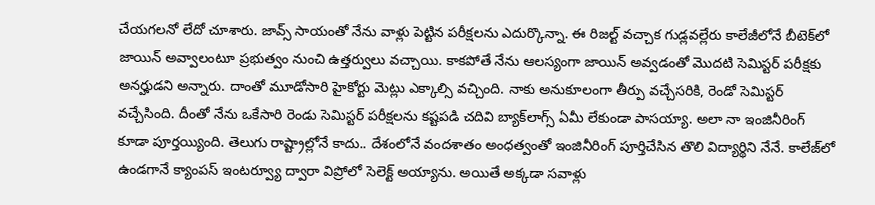చేయగలనో లేదో చూశారు. జావ్స్‌ సాయంతో నేను వాళ్లు పెట్టిన పరీక్షలను ఎదుర్కొన్నా. ఈ రిజల్ట్‌ వచ్చాక గుడ్లవల్లేరు కాలేజీలోనే బీటెక్‌లో జాయిన్‌ అవ్వాలంటూ ప్రభుత్వం నుంచి ఉత్తర్వులు వచ్చాయి. కాకపోతే నేను ఆలస్యంగా జాయిన్‌ అవ్వడంతో మొదటి సెమిస్టర్‌ పరీక్షకు అనర్హుడని అన్నారు. దాంతో మూడోసారి హైకోర్టు మెట్లు ఎక్కాల్సి వచ్చింది. నాకు అనుకూలంగా తీర్పు వచ్చేసరికి, రెండో సెమిస్టర్‌ వచ్చేసింది. దీంతో నేను ఒకేసారి రెండు సెమిస్టర్‌ పరీక్షలను కష్టపడి చదివి బ్యాక్‌లాగ్స్‌ ఏమీ లేకుండా పాసయ్యా. అలా నా ఇంజినీరింగ్‌ కూడా పూర్తయ్యింది. తెలుగు రాష్ట్రాల్లోనే కాదు.. దేశంలోనే వందశాతం అంధత్వంతో ఇంజినీరింగ్‌ పూర్తిచేసిన తొలి విద్యార్థిని నేనే. కాలేజ్‌లో ఉండగానే క్యాంపస్‌ ఇంటర్వ్యూ ద్వారా విప్రోలో సెలెక్ట్‌ అయ్యాను. అయితే అక్కడా సవాళ్లు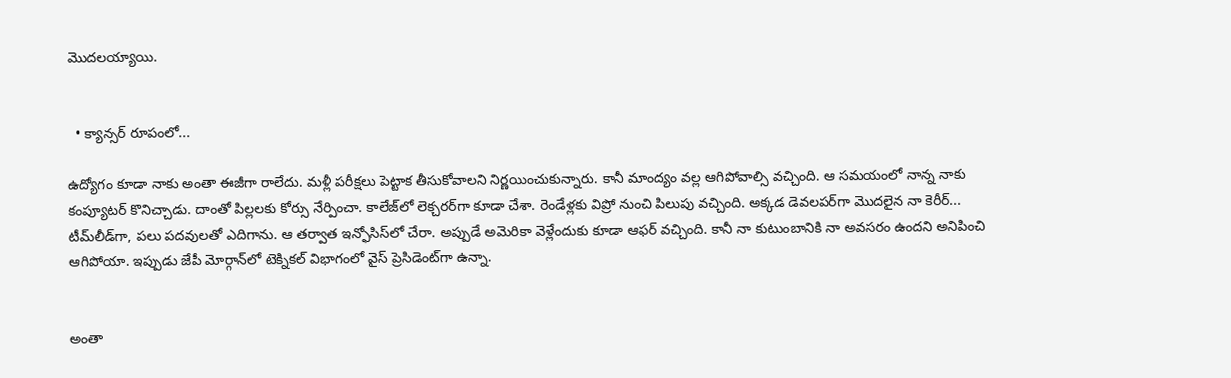మొదలయ్యాయి.


  • క్యాన్సర్‌ రూపంలో...

ఉద్యోగం కూడా నాకు అంతా ఈజీగా రాలేదు. మళ్లీ పరీక్షలు పెట్టాక తీసుకోవాలని నిర్ణయించుకున్నారు. కానీ మాంద్యం వల్ల ఆగిపోవాల్సి వచ్చింది. ఆ సమయంలో నాన్న నాకు కంప్యూటర్‌ కొనిచ్చాడు. దాంతో పిల్లలకు కోర్సు నేర్పించా. కాలేజ్‌లో లెక్చరర్‌గా కూడా చేశా. రెండేళ్లకు విప్రో నుంచి పిలుపు వచ్చింది. అక్కడ డెవలపర్‌గా మొదలైన నా కెరీర్‌... టీమ్‌లీడ్‌గా, పలు పదవులతో ఎదిగాను. ఆ తర్వాత ఇన్ఫోసిస్‌లో చేరా. అప్పుడే అమెరికా వెళ్లేందుకు కూడా ఆఫర్‌ వచ్చింది. కానీ నా కుటుంబానికి నా అవసరం ఉందని అనిపించి ఆగిపోయా. ఇప్పుడు జేపీ మోర్గాన్‌లో టెక్నికల్‌ విభాగంలో వైస్‌ ప్రెసిడెంట్‌గా ఉన్నా.


అంతా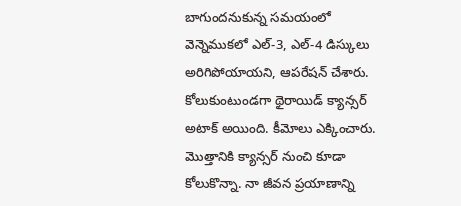బాగుందనుకున్న సమయంలో వెన్నెముకలో ఎల్‌-3, ఎల్‌-4 డిస్కులు అరిగిపోయాయని, ఆపరేషన్‌ చేశారు. కోలుకుంటుండగా థైరాయిడ్‌ క్యాన్సర్‌ అటాక్‌ అయింది. కీమోలు ఎక్కించారు. మొత్తానికి క్యాన్సర్‌ నుంచి కూడా కోలుకొన్నా. నా జీవన ప్రయాణాన్ని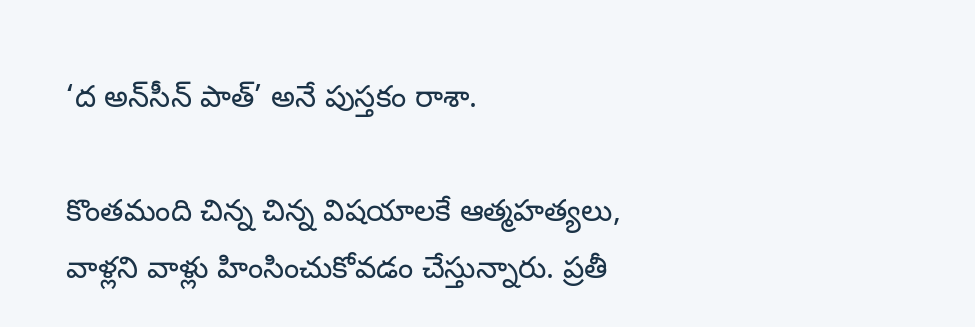‘ద అన్‌సీన్‌ పాత్‌’ అనే పుస్తకం రాశా.

కొంతమంది చిన్న చిన్న విషయాలకే ఆత్మహత్యలు, వాళ్లని వాళ్లు హింసించుకోవడం చేస్తున్నారు. ప్రతీ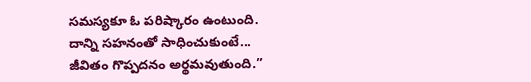సమస్యకూ ఓ పరిష్కారం ఉంటుంది. దాన్ని సహనంతో సాధించుకుంటే... జీవితం గొప్పదనం అర్థమవుతుంది.’’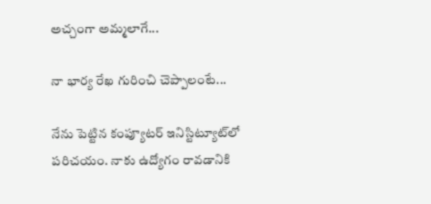అచ్చంగా అమ్మలాగే...

నా భార్య రేఖ గురించి చెప్పాలంటే...

నేను పెట్టిన కంప్యూటర్‌ ఇనిస్టిట్యూట్‌లో పరిచయం. నాకు ఉద్యోగం రావడానికి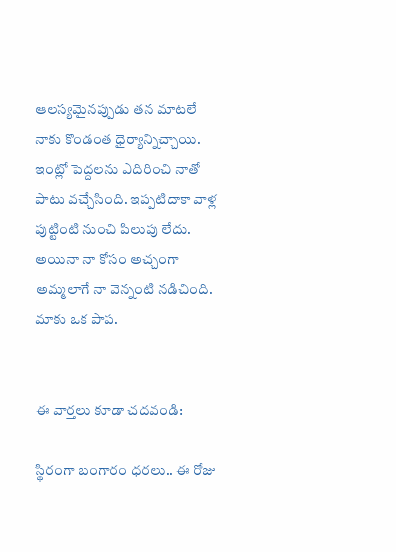ఆలస్యమైనప్పుడు తన మాటలే నాకు కొండంత ధైర్యాన్నిచ్చాయి. ఇంట్లో పెద్దలను ఎదిరించి నాతో పాటు వచ్చేసింది. ఇప్పటిదాకా వాళ్ల పుట్టింటి నుంచి పిలుపు లేదు. అయినా నా కోసం అచ్చంగా అమ్మలాగే నా వెన్నంటి నడిచింది. మాకు ఒక పాప.


ఈ వార్తలు కూడా చదవండి:

స్థిరంగా బంగారం ధరలు.. ఈ రోజు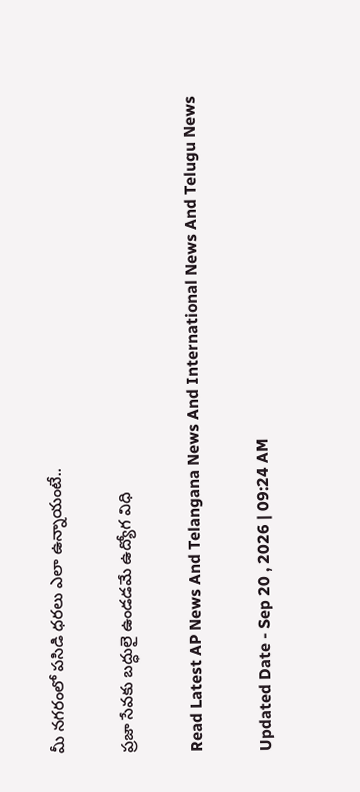మీ నగరంలో పసిడి ధరలు ఎలా ఉన్నాయంటే..

ప్రజా సేవకు బద్ధులై ఉండడమే ఉద్యోగ విధి

Read Latest AP News And Telangana News And International News And Telugu News

Updated Date - Sep 20 , 2026 | 09:24 AM